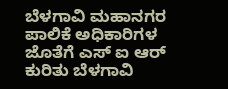ಬೆಳಗಾವಿ ಮಹಾನಗರ ಪಾಲಿಕೆ ಅಧಿಕಾರಿಗಳ ಜೊತೆಗೆ ಎಸ್ ಐ ಆರ್ ಕುರಿತು ಬೆಳಗಾವಿ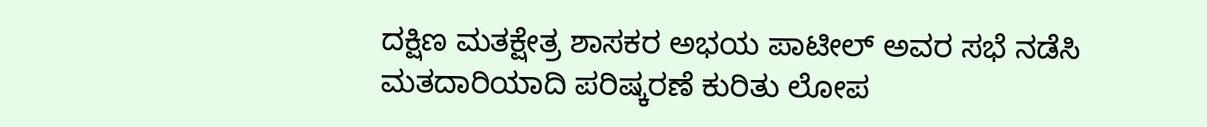ದಕ್ಷಿಣ ಮತಕ್ಷೇತ್ರ ಶಾಸಕರ ಅಭಯ ಪಾಟೀಲ್ ಅವರ ಸಭೆ ನಡೆಸಿ ಮತದಾರಿಯಾದಿ ಪರಿಷ್ಕರಣೆ ಕುರಿತು ಲೋಪ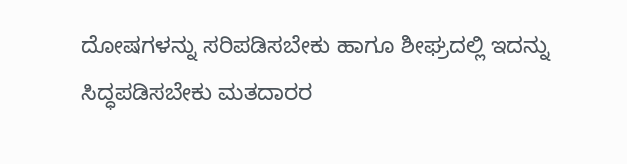ದೋಷಗಳನ್ನು ಸರಿಪಡಿಸಬೇಕು ಹಾಗೂ ಶೀಘ್ರದಲ್ಲಿ ಇದನ್ನು ಸಿದ್ಧಪಡಿಸಬೇಕು ಮತದಾರರ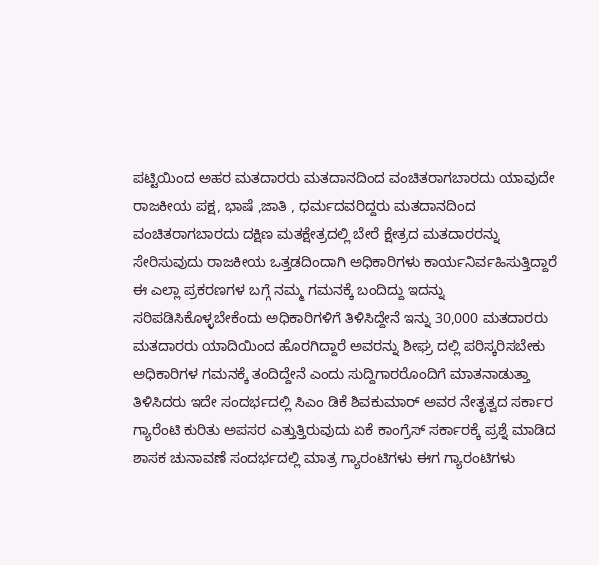ಪಟ್ಟಿಯಿಂದ ಅಹರ ಮತದಾರರು ಮತದಾನದಿಂದ ವಂಚಿತರಾಗಬಾರದು ಯಾವುದೇ ರಾಜಕೀಯ ಪಕ್ಷ, ಭಾಷೆ ,ಜಾತಿ , ಧರ್ಮದವರಿದ್ದರು ಮತದಾನದಿಂದ ವಂಚಿತರಾಗಬಾರದು ದಕ್ಷಿಣ ಮತಕ್ಷೇತ್ರದಲ್ಲಿ ಬೇರೆ ಕ್ಷೇತ್ರದ ಮತದಾರರನ್ನು ಸೇರಿಸುವುದು ರಾಜಕೀಯ ಒತ್ತಡದಿಂದಾಗಿ ಅಧಿಕಾರಿಗಳು ಕಾರ್ಯನಿರ್ವಹಿಸುತ್ತಿದ್ದಾರೆ ಈ ಎಲ್ಲಾ ಪ್ರಕರಣಗಳ ಬಗ್ಗೆ ನಮ್ಮ ಗಮನಕ್ಕೆ ಬಂದಿದ್ದು ಇದನ್ನು ಸರಿಪಡಿಸಿಕೊಳ್ಳಬೇಕೆಂದು ಅಧಿಕಾರಿಗಳಿಗೆ ತಿಳಿಸಿದ್ದೇನೆ ಇನ್ನು 30,000 ಮತದಾರರು ಮತದಾರರು ಯಾದಿಯಿಂದ ಹೊರಗಿದ್ದಾರೆ ಅವರನ್ನು ಶೀಘ್ರ ದಲ್ಲಿ ಪರಿಸ್ಕರಿಸಬೇಕು ಅಧಿಕಾರಿಗಳ ಗಮನಕ್ಕೆ ತಂದಿದ್ದೇನೆ ಎಂದು ಸುದ್ದಿಗಾರರೊಂದಿಗೆ ಮಾತನಾಡುತ್ತಾ ತಿಳಿಸಿದರು ಇದೇ ಸಂದರ್ಭದಲ್ಲಿ ಸಿಎಂ ಡಿಕೆ ಶಿವಕುಮಾರ್ ಅವರ ನೇತೃತ್ವದ ಸರ್ಕಾರ ಗ್ಯಾರೆಂಟಿ ಕುರಿತು ಅಪಸರ ಎತ್ತುತ್ತಿರುವುದು ಏಕೆ ಕಾಂಗ್ರೆಸ್ ಸರ್ಕಾರಕ್ಕೆ ಪ್ರಶ್ನೆ ಮಾಡಿದ ಶಾಸಕ ಚುನಾವಣೆ ಸಂದರ್ಭದಲ್ಲಿ ಮಾತ್ರ ಗ್ಯಾರಂಟಿಗಳು ಈಗ ಗ್ಯಾರಂಟಿಗಳು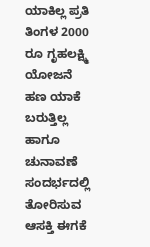ಯಾಕಿಲ್ಲ ಪ್ರತಿ ತಿಂಗಳ 2000 ರೂ ಗೃಹಲಕ್ಷ್ಮಿ ಯೋಜನೆ ಹಣ ಯಾಕೆ ಬರುತ್ತಿಲ್ಲ ಹಾಗೂ ಚುನಾವಣೆ ಸಂದರ್ಭದಲ್ಲಿ ತೋರಿಸುವ ಆಸಕ್ತಿ ಈಗಕೆ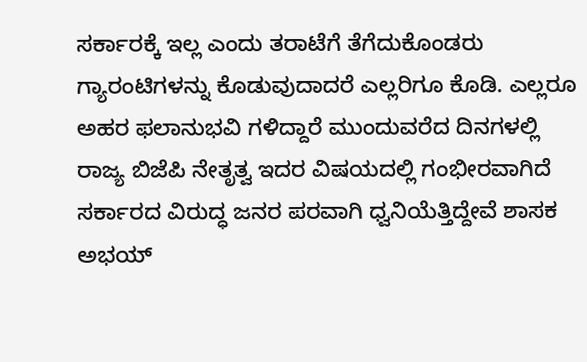ಸರ್ಕಾರಕ್ಕೆ ಇಲ್ಲ ಎಂದು ತರಾಟೆಗೆ ತೆಗೆದುಕೊಂಡರು ಗ್ಯಾರಂಟಿಗಳನ್ನು ಕೊಡುವುದಾದರೆ ಎಲ್ಲರಿಗೂ ಕೊಡಿ. ಎಲ್ಲರೂ ಅಹರ ಫಲಾನುಭವಿ ಗಳಿದ್ದಾರೆ ಮುಂದುವರೆದ ದಿನಗಳಲ್ಲಿ ರಾಜ್ಯ ಬಿಜೆಪಿ ನೇತೃತ್ವ ಇದರ ವಿಷಯದಲ್ಲಿ ಗಂಭೀರವಾಗಿದೆ ಸರ್ಕಾರದ ವಿರುದ್ಧ ಜನರ ಪರವಾಗಿ ಧ್ವನಿಯೆತ್ತಿದ್ದೇವೆ ಶಾಸಕ ಅಭಯ್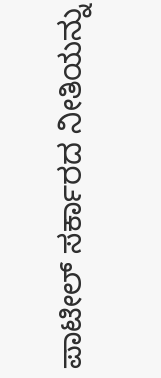ಪಾಟೀಲ್ ಸರ್ಕಾರದ ನೀತಿಯನ್ನು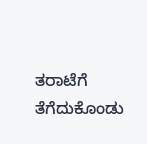ತರಾಟೆಗೆ ತೆಗೆದುಕೊಂಡು